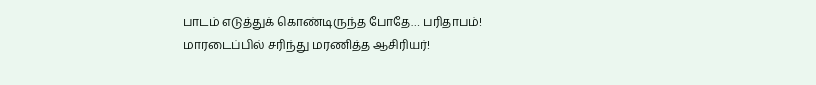பாடம் எடுத்துக் கொண்டிருந்த போதே… பரிதாபம்! மாரடைப்பில் சரிந்து மரணித்த ஆசிரியர்!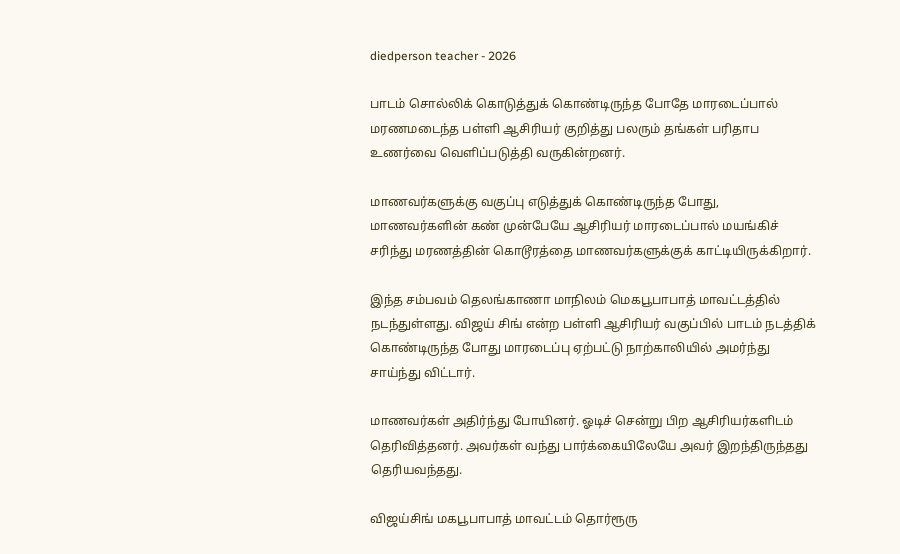diedperson teacher - 2026

பாடம் சொல்லிக் கொடுத்துக் கொண்டிருந்த போதே மாரடைப்பால் மரணமடைந்த பள்ளி ஆசிரியர் குறித்து பலரும் தங்கள் பரிதாப உணர்வை வெளிப்படுத்தி வருகின்றனர்.

மாணவர்களுக்கு வகுப்பு எடுத்துக் கொண்டிருந்த போது, மாணவர்களின் கண் முன்பேயே ஆசிரியர் மாரடைப்பால் மயங்கிச் சரிந்து மரணத்தின் கொடூரத்தை மாணவர்களுக்குக் காட்டியிருக்கிறார்.

இந்த சம்பவம் தெலங்காணா மாநிலம் மெகபூபாபாத் மாவட்டத்தில் நடந்துள்ளது. விஜய் சிங் என்ற பள்ளி ஆசிரியர் வகுப்பில் பாடம் நடத்திக் கொண்டிருந்த போது மாரடைப்பு ஏற்பட்டு நாற்காலியில் அமர்ந்து சாய்ந்து விட்டார்.

மாணவர்கள் அதிர்ந்து போயினர். ஓடிச் சென்று பிற ஆசிரியர்களிடம் தெரிவித்தனர். அவர்கள் வந்து பார்க்கையிலேயே அவர் இறந்திருந்தது தெரியவந்தது.

விஜய்சிங் மகபூபாபாத் மாவட்டம் தொர்ரூரு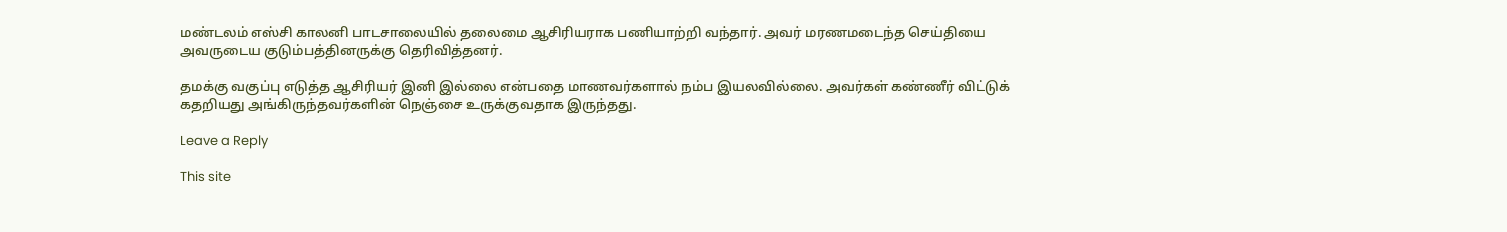மண்டலம் எஸ்சி காலனி பாடசாலையில் தலைமை ஆசிரியராக பணியாற்றி வந்தார். அவர் மரணமடைந்த செய்தியை அவருடைய குடும்பத்தினருக்கு தெரிவித்தனர்.

தமக்கு வகுப்பு எடுத்த ஆசிரியர் இனி இல்லை என்பதை மாணவர்களால் நம்ப இயலவில்லை. அவர்கள் கண்ணீர் விட்டுக் கதறியது அங்கிருந்தவர்களின் நெஞ்சை உருக்குவதாக இருந்தது.

Leave a Reply

This site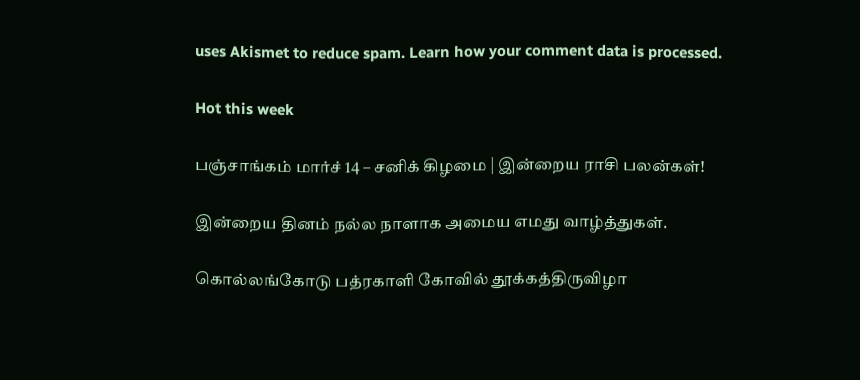uses Akismet to reduce spam. Learn how your comment data is processed.

Hot this week

பஞ்சாங்கம் மார்ச் 14 – சனிக் கிழமை | இன்றைய ராசி பலன்கள்!

இன்றைய தினம் நல்ல நாளாக அமைய எமது வாழ்த்துகள்.

கொல்லங்கோடு பத்ரகாளி கோவில் தூக்கத்திருவிழா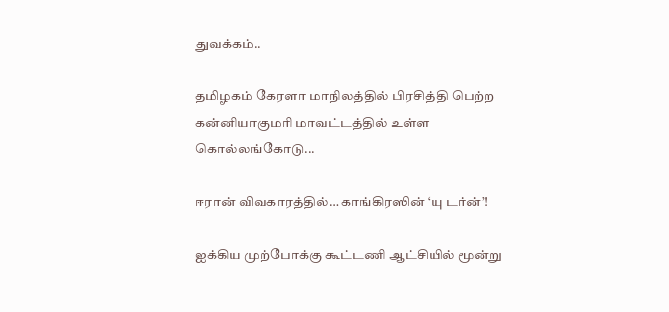துவக்கம்..

தமிழகம் கேரளா மாநிலத்தில் பிரசித்தி பெற்ற கன்னியாகுமரி மாவட்டத்தில் உள்ள கொல்லங்கோடு...

ஈரான் விவகாரத்தில்… காங்கிரஸின் ‘யு டர்ன்’!

ஐக்கிய முற்போக்கு கூட்டணி ஆட்சியில் மூன்று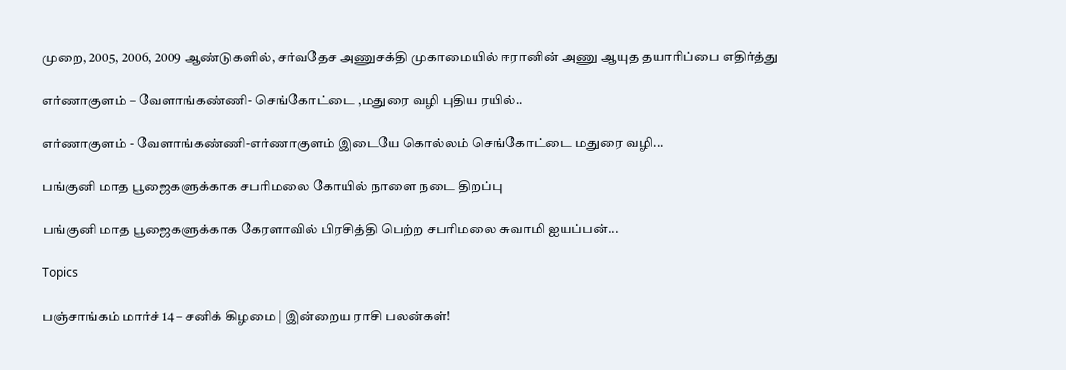முறை, 2005, 2006, 2009 ஆண்டுகளில், சர்வதேச அணுசக்தி முகாமையில் ஈரானின் அணு ஆயுத தயாரிப்பை எதிர்த்து

எர்ணாகுளம் – வேளாங்கண்ணி- செங்கோட்டை ,மதுரை வழி புதிய ரயில்..

எர்ணாகுளம் - வேளாங்கண்ணி-எர்ணாகுளம் இடையே கொல்லம் செங்கோட்டை மதுரை வழி...

பங்குனி மாத பூஜைகளுக்காக சபரிமலை கோயில் நாளை நடை திறப்பு

பங்குனி மாத பூஜைகளுக்காக கேரளாவில் பிரசித்தி பெற்ற சபரிமலை சுவாமி ஐயப்பன்...

Topics

பஞ்சாங்கம் மார்ச் 14 – சனிக் கிழமை | இன்றைய ராசி பலன்கள்!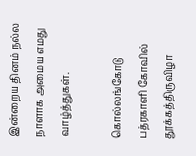இன்றைய தினம் நல்ல நாளாக அமைய எமது வாழ்த்துகள்.

கொல்லங்கோடு பத்ரகாளி கோவில் தூக்கத்திருவிழா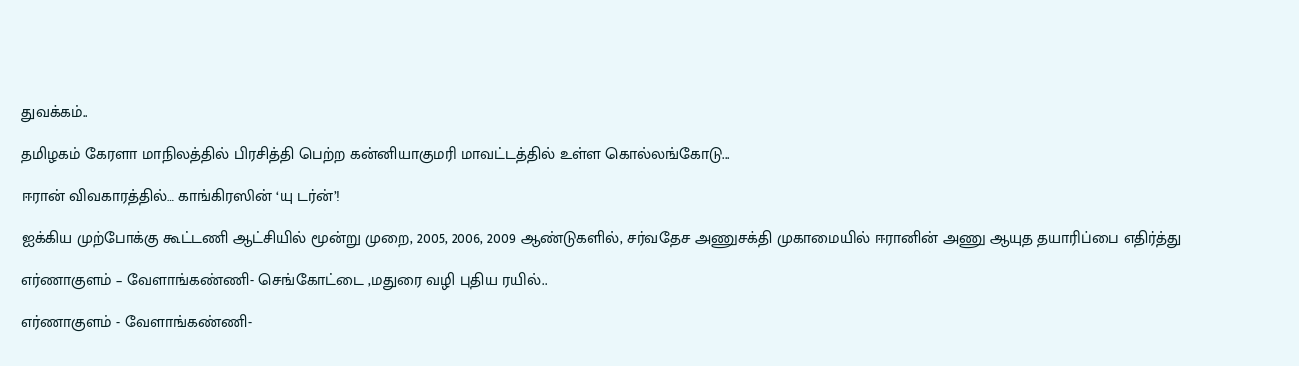துவக்கம்..

தமிழகம் கேரளா மாநிலத்தில் பிரசித்தி பெற்ற கன்னியாகுமரி மாவட்டத்தில் உள்ள கொல்லங்கோடு...

ஈரான் விவகாரத்தில்… காங்கிரஸின் ‘யு டர்ன்’!

ஐக்கிய முற்போக்கு கூட்டணி ஆட்சியில் மூன்று முறை, 2005, 2006, 2009 ஆண்டுகளில், சர்வதேச அணுசக்தி முகாமையில் ஈரானின் அணு ஆயுத தயாரிப்பை எதிர்த்து

எர்ணாகுளம் – வேளாங்கண்ணி- செங்கோட்டை ,மதுரை வழி புதிய ரயில்..

எர்ணாகுளம் - வேளாங்கண்ணி-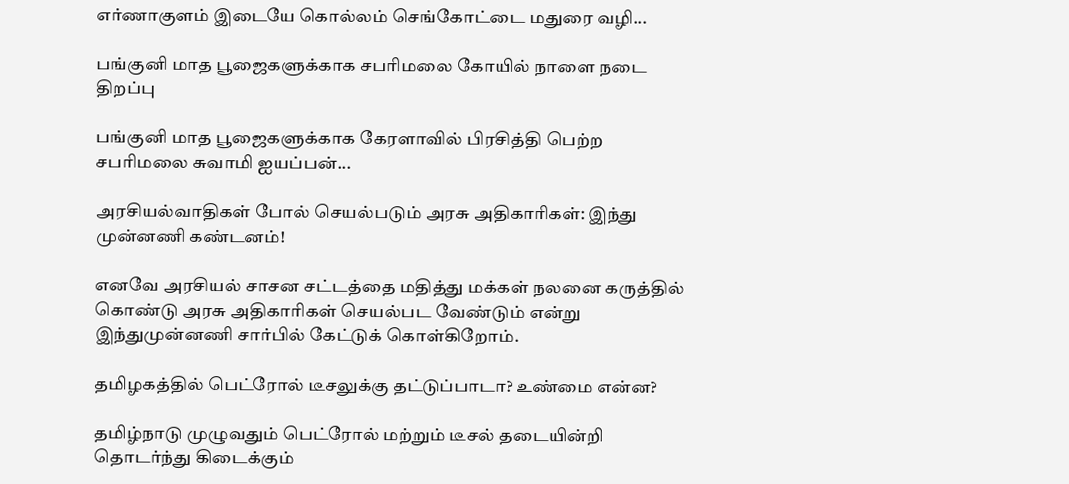எர்ணாகுளம் இடையே கொல்லம் செங்கோட்டை மதுரை வழி...

பங்குனி மாத பூஜைகளுக்காக சபரிமலை கோயில் நாளை நடை திறப்பு

பங்குனி மாத பூஜைகளுக்காக கேரளாவில் பிரசித்தி பெற்ற சபரிமலை சுவாமி ஐயப்பன்...

அரசியல்வாதிகள் போல் செயல்படும் அரசு அதிகாரிகள்: இந்து முன்னணி கண்டனம்!

எனவே அரசியல் சாசன சட்டத்தை மதித்து மக்கள் நலனை கருத்தில் கொண்டு அரசு அதிகாரிகள் செயல்பட வேண்டும் என்று இந்துமுன்னணி சார்பில் கேட்டுக் கொள்கிறோம்.

தமிழகத்தில் பெட்ரோல் டீசலுக்கு தட்டுப்பாடா? உண்மை என்ன?

தமிழ்நாடு முழுவதும் பெட்ரோல் மற்றும் டீசல் தடையின்றி தொடர்ந்து கிடைக்கும்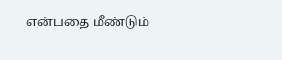என்பதை மீண்டும்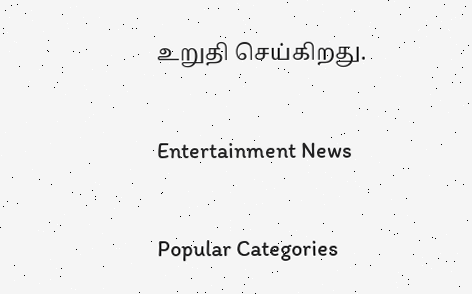உறுதி செய்கிறது.

Entertainment News

Popular Categories